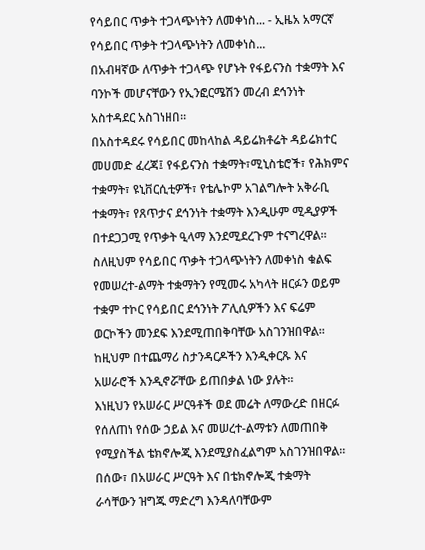የሳይበር ጥቃት ተጋላጭነትን ለመቀነስ... - ኢዜአ አማርኛ
የሳይበር ጥቃት ተጋላጭነትን ለመቀነስ...
በአብዛኛው ለጥቃት ተጋላጭ የሆኑት የፋይናንስ ተቋማት እና ባንኮች መሆናቸውን የኢንፎርሜሽን መረብ ደኅንነት አስተዳደር አስገነዘበ።
በአስተዳደሩ የሳይበር መከላከል ዳይሬክቶሬት ዳይሬክተር መሀመድ ፈረጃ፤ የፋይናንስ ተቋማት፣ሚኒስቴሮች፣ የሕክምና ተቋማት፣ ዩኒቨርሲቲዎች፣ የቴሌኮም አገልግሎት አቅራቢ ተቋማት፣ የጸጥታና ደኅንነት ተቋማት እንዲሁም ሚዲያዎች በተደጋጋሚ የጥቃት ዒላማ እንደሚደረጉም ተናግረዋል።
ስለዚህም የሳይበር ጥቃት ተጋላጭነትን ለመቀነስ ቁልፍ የመሠረተ-ልማት ተቋማትን የሚመሩ አካላት ዘርፉን ወይም ተቋም ተኮር የሳይበር ደኅንነት ፖሊሲዎችን እና ፍሬም ወርኮችን መንደፍ እንደሚጠበቅባቸው አስገንዝበዋል።
ከዚህም በተጨማሪ ስታንዳርዶችን እንዲቀርጹ እና አሠራሮች እንዲኖሯቸው ይጠበቃል ነው ያሉት።
እነዚህን የአሠራር ሥርዓቶች ወደ መሬት ለማውረድ በዘርፉ የሰለጠነ የሰው ኃይል እና መሠረተ-ልማቱን ለመጠበቅ የሚያስችል ቴክኖሎጂ እንደሚያስፈልግም አስገንዝበዋል።
በሰው፣ በአሠራር ሥርዓት እና በቴክኖሎጂ ተቋማት ራሳቸውን ዝግጁ ማድረግ እንዳለባቸውም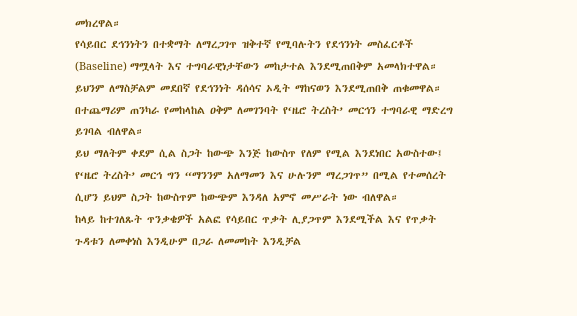መክረዋል።
የሳይበር ደኅንነትን በተቋማት ለማረጋገጥ ዝቅተኛ የሚባሉትን የደኅንነት መስፈርቶች (Baseline) ማሟላት እና ተግባራዊነታቸውን መከታተል እንደሚጠበቅም አመላክተዋል።
ይህንም ለማስቻልም መደበኛ የደኅንነት ዳሰሳና ኦዲት ማከናወን እንደሚጠበቅ ጠቁመዋል።
በተጨማሪም ጠንካራ የመከላከል ዐቅም ለመገንባት የ‘ዜሮ ትረስት’ መርኅን ተግባራዊ ማድረግ ይገባል ብለዋል።
ይህ ማለትም ቀደም ሲል ስጋት ከውጭ እንጅ ከውስጥ የለም የሚል እንደነበር አውስተው፤ የ‘ዜሮ ትረስት’ መርኅ ግን “ማንንም አለማመን እና ሁሉንም ማረጋገጥ” በሚል የተመሰረት ሲሆን ይህም ስጋት ከውስጥም ከውጭም እንዳለ አምኖ መሥራት ነው ብለዋል።
ከላይ ከተገለጹት ጥንቃቄዎች አልፎ የሳይበር ጥቃት ሊያጋጥም እንደሚችል እና የጥቃት ጉዳቱን ለመቀነስ እንዲሁም በጋራ ለመመከት እንዲቻል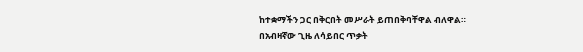ከተቋማችን ጋር በቅርበት መሥራት ይጠበቅባቸዋል ብለዋል።
በአብዛኛው ጊዜ ለሳይበር ጥቃት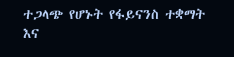ተጋላጭ የሆኑት የፋይናንስ ተቋማት እና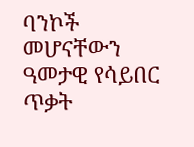ባንኮች መሆናቸውን ዓመታዊ የሳይበር ጥቃት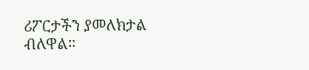ሪፖርታችን ያመለክታል ብለዋል።